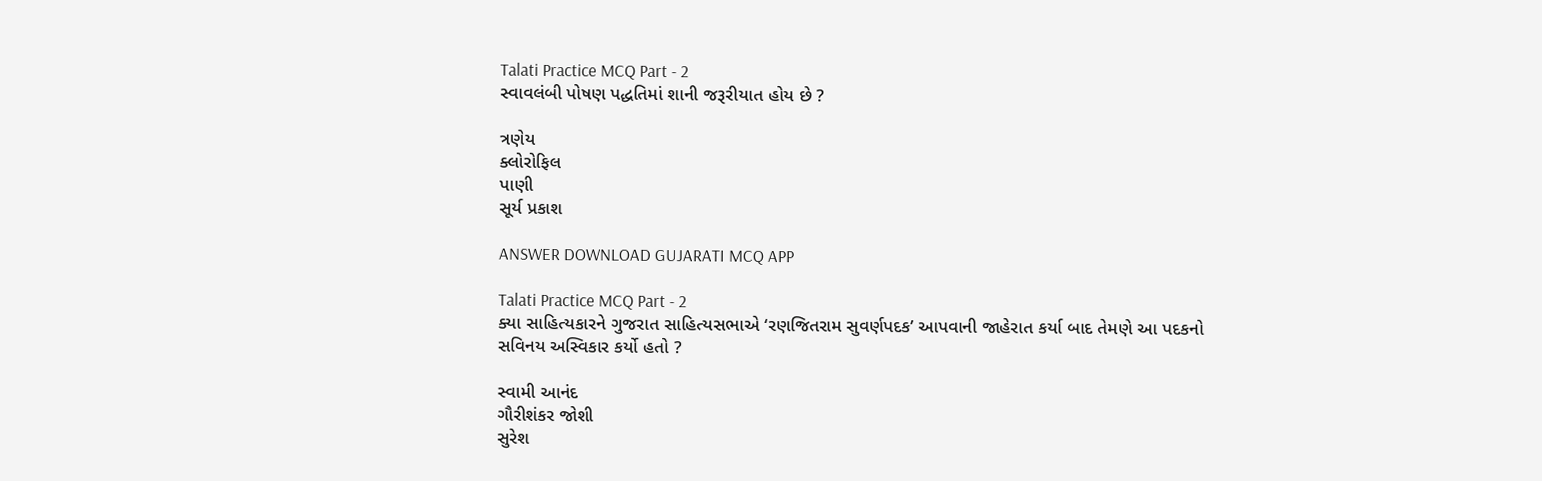Talati Practice MCQ Part - 2
સ્વાવલંબી પોષણ પદ્ધતિમાં શાની જરૂરીયાત હોય છે ?

ત્રણેય
ક્લોરોફિલ
પાણી
સૂર્ય પ્રકાશ

ANSWER DOWNLOAD GUJARATI MCQ APP

Talati Practice MCQ Part - 2
ક્યા સાહિત્યકારને ગુજરાત સાહિત્યસભાએ ‘રણજિતરામ સુવર્ણપદક’ આપવાની જાહેરાત કર્યા બાદ તેમણે આ પદકનો સવિનય અસ્વિકાર કર્યો હતો ?

સ્વામી આનંદ
ગૌરીશંકર જોશી
સુરેશ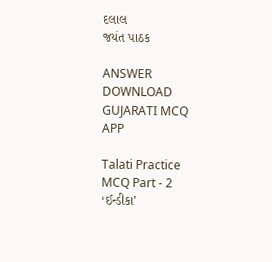દલાલ
જયંત પાઠક

ANSWER DOWNLOAD GUJARATI MCQ APP

Talati Practice MCQ Part - 2
‘ઈન્ડીકા’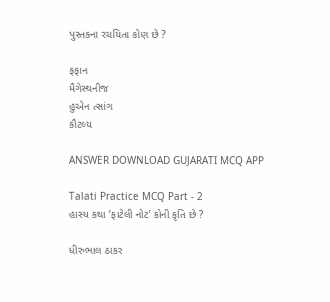પુસ્તકના રચયિતા કોણ છે ?

ફફાન
મૈગેસ્થનીજ
હુએન ત્સાંગ
કૌટલ્ય

ANSWER DOWNLOAD GUJARATI MCQ APP

Talati Practice MCQ Part - 2
હાસ્ય કથા ‘ફાટેલી નોટ’ કોની કૃતિ છે ?

ધીરુભાલ ઠાકર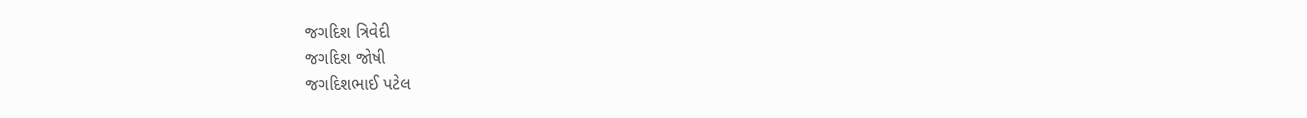જગદિશ ત્રિવેદી
જગદિશ જોષી
જગદિશભાઈ પટેલ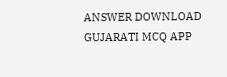ANSWER DOWNLOAD GUJARATI MCQ APP